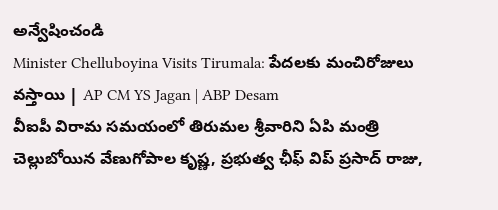అన్వేషించండి
Minister Chelluboyina Visits Tirumala: పేదలకు మంచిరోజులు వస్తాయి | AP CM YS Jagan | ABP Desam
వీఐపీ విరామ సమయంలో తిరుమల శ్రీవారిని ఏపి మంత్రి చెల్లుబోయిన వేణుగోపాల కృష్ణ, ప్రభుత్వ ఛీఫ్ విప్ ప్రసాద్ రాజు,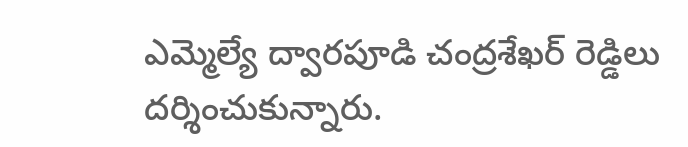ఎమ్మెల్యే ద్వారపూడి చంద్రశేఖర్ రెడ్డిలు దర్శించుకున్నారు.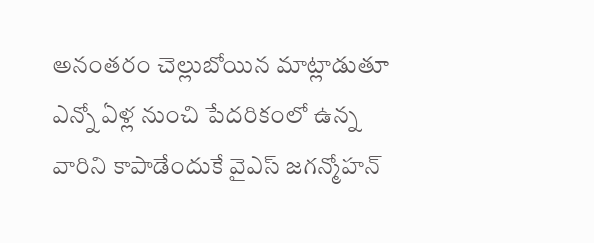అనంతరం చెల్లుబోయిన మాట్లాడుతూ ఎన్నో ఏళ్ల నుంచి పేదరికంలో ఉన్న వారిని కాపాడేందుకే వైఎస్ జగన్మోహన్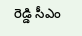రెడ్డి సీఎం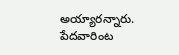అయ్యారన్నారు. పేదవారింట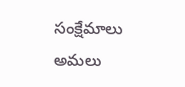సంక్షేమాలు అమలు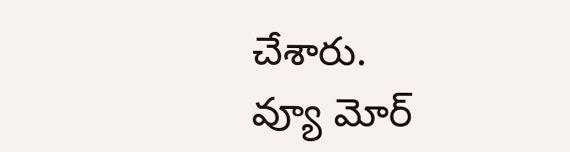చేశారు.
వ్యూ మోర్